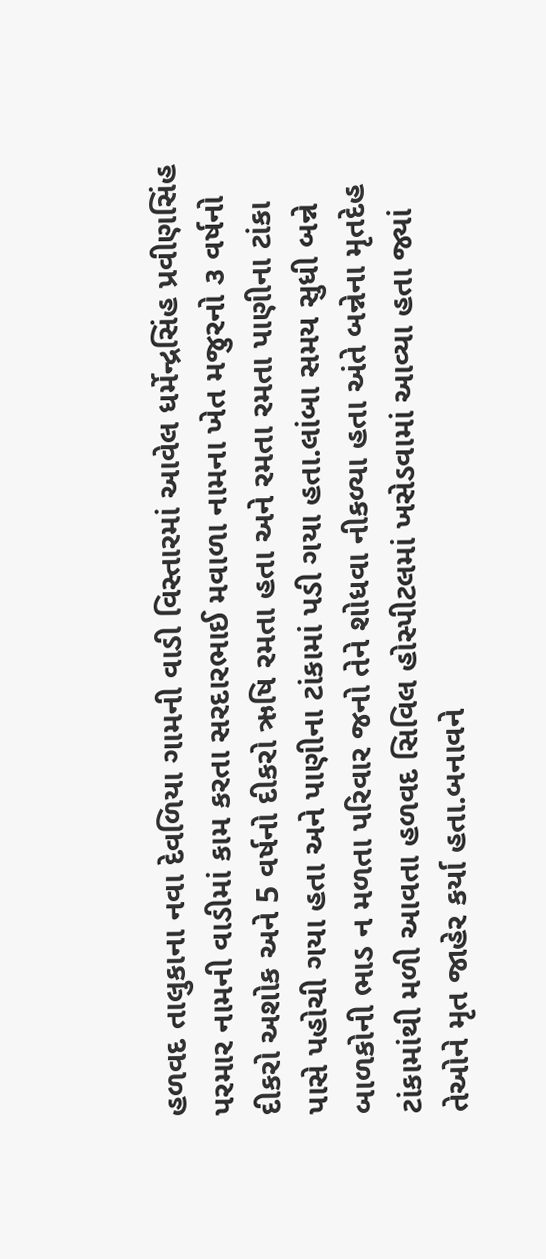હળવદ તાલુકાના નવા દેવળિયા ગામની વાડી વિસ્તારમાં આવેલ ધર્મેન્દ્રસિંહ પ્રવીણસિંહ પરમાર નામની વાડીમાં કામ કરતા સરદારભાઈ મવાળા નામના ખેત મજુરનો ૩ વર્ષનો દીકરો અશોક અને 5 વર્ષનો દીકરો ઋષિ રમતા હતા અને રમતા રમતા પાણીના ટાંકા પાસે પહોચી ગયા હતા અને પાણીના ટાંકામાં પડી ગયા હતા.લાંબા સમય સુધી બન્ને બાળકોની ભાડ ન મળતા પરિવાર જનો તેને શોધવા નીકળ્યા હતા અંતે બન્નેના મૃતદેહ ટાંકામાંથી મળી આવતા હળવદ સિવિલ હોસ્પીટલમાં ખસેડવામાં આવ્યા હતા જ્યાં તેઓને મૃત જાહેર કર્યા હતા.બનાવને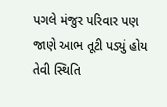પગલે મંજુર પરિવાર પણ જાણે આભ તૂટી પડ્યું હોય તેવી સ્થિતિ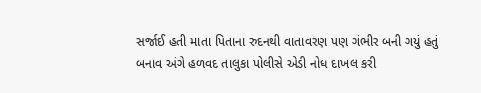સર્જાઈ હતી માતા પિતાના રુદનથી વાતાવરણ પણ ગંભીર બની ગયું હતું બનાવ અંગે હળવદ તાલુકા પોલીસે એડી નોધ દાખલ કરી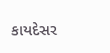કાયદેસર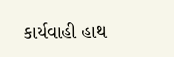કાર્યવાહી હાથ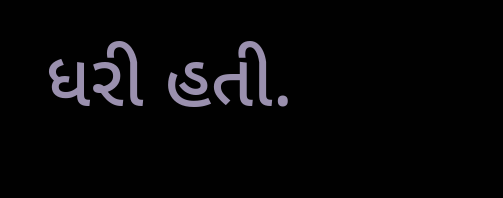ધરી હતી.